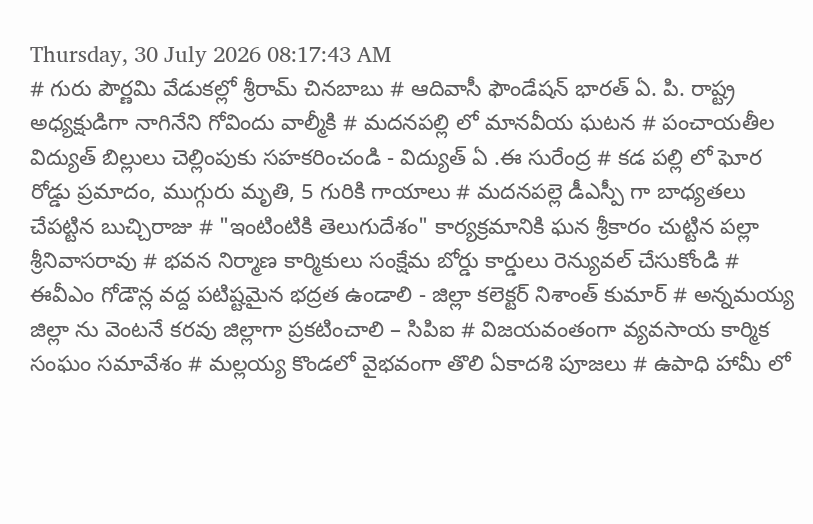Thursday, 30 July 2026 08:17:43 AM
# గురు పౌర్ణమి వేడుకల్లో శ్రీరామ్ చినబాబు # ఆదివాసీ ఫౌండేషన్ భారత్ ఏ. పి. రాష్ట్ర అధ్యక్షుడిగా నాగినేని గోవిందు వాల్మీకి # మదనపల్లి లో మానవీయ ఘటన # పంచాయతీల విద్యుత్ బిల్లులు చెల్లింపుకు సహకరించండి - విద్యుత్ ఏ .ఈ సురేంద్ర # కడ పల్లి లో ఘోర రోడ్డు ప్రమాదం, ముగ్గురు మృతి, 5 గురికి గాయాలు # మదనపల్లె డీఎస్పీ గా బాధ్యతలు చేపట్టిన బుచ్చిరాజు # "ఇంటింటికి తెలుగుదేశం" కార్యక్రమానికి ఘన శ్రీకారం చుట్టిన పల్లా శ్రీనివాసరావు # భవన నిర్మాణ కార్మికులు సంక్షేమ బోర్డు కార్డులు రెన్యువల్ చేసుకోండి # ఈవీఎం గోడౌన్ల వద్ద పటిష్టమైన భద్రత ఉండాలి - జిల్లా కలెక్టర్ నిశాంత్ కుమార్ # అన్నమయ్య జిల్లా ను వెంటనే కరవు జిల్లాగా ప్రకటించాలి – సిపిఐ # విజయవంతంగా వ్యవసాయ కార్మిక సంఘం సమావేశం # మల్లయ్య కొండలో వైభవంగా తొలి ఏకాదశి పూజలు # ఉపాధి హామీ లో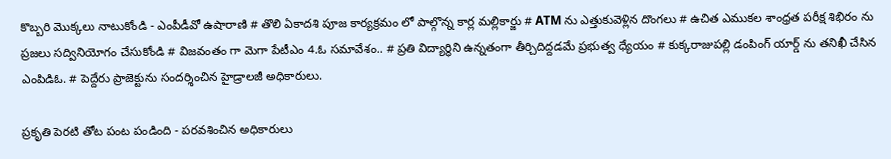కొబ్బరి మొక్కలు నాటుకోండి - ఎంపీడీవో ఉషారాణి # తొలి ఏకాదశి పూజ కార్యక్రమం లో పాల్గొన్న కార్ల మల్లికార్జు # ATM ను ఎత్తుకువెళ్లిన దొంగలు # ఉచిత ఎముకల శాంధ్రత పరీక్ష శిభిరం ను ప్రజలు సద్వినియోగం చేసుకోండి # విజవంతం గా మెగా పేటీఎం 4.ఓ సమావేశం.. # ప్రతి విద్యార్థిని ఉన్నతంగా తీర్చిదిద్దడమే ప్రభుత్వ ధ్యేయం # కుక్కరాజుపల్లి డంపింగ్ యార్డ్ ను తనిఖీ చేసిన ఎంపిడిఓ. # పెద్దేరు ప్రాజెక్టును సందర్శించిన హైడ్రాలజీ అధికారులు.

ప్రకృతి పెరటి తోట పంట పండింది - పరవశించిన అధికారులు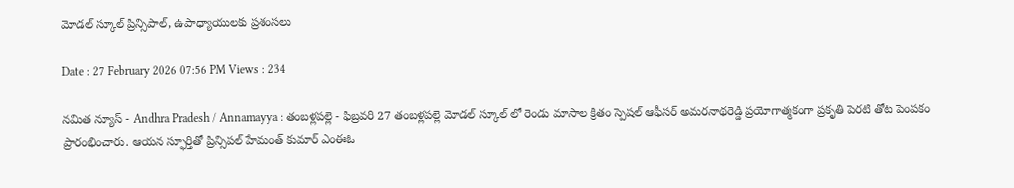మోడల్ స్కూల్ ప్రిన్సిపాల్, ఉపాధ్యాయులకు ప్రశంసలు

Date : 27 February 2026 07:56 PM Views : 234

నమిత న్యూస్ - Andhra Pradesh / Annamayya : తంబళ్లపల్లె - ఫిబ్రవరి 27 తంబళ్లపల్లె మోడల్ స్కూల్ లో రెండు మాసాల క్రితం స్పెషల్ ఆఫీసర్ అమరనాథరెడ్డి ప్రయోగాత్మకంగా ప్రకృతి పెరటి తోట పెంపకం ప్రారంభించారు. ఆయన స్ఫూర్తితో ప్రిన్సిపల్ హేమంత్ కుమార్ ఎంఈఓ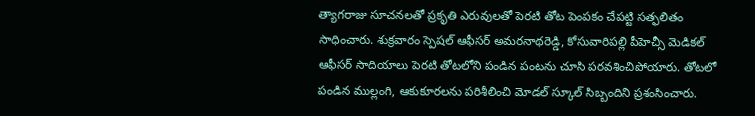త్యాగరాజు సూచనలతో ప్రకృతి ఎరువులతో పెరటి తోట పెంపకం చేపట్టి సత్ఫలితం సాధించారు. శుక్రవారం స్పెషల్ ఆఫీసర్ అమరనాథరెడ్డి, కోసువారిపల్లి పీహెచ్సీ మెడికల్ ఆఫీసర్ సాదియాలు పెరటి తోటలోని పండిన పంటను చూసి పరవశించిపోయారు. తోటలో పండిన ముల్లంగి, ఆకుకూరలను పరిశీలించి మోడల్ స్కూల్ సిబ్బందిని ప్రశంసించారు.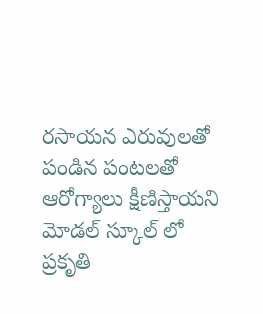రసాయన ఎరువులతో పండిన పంటలతో ఆరోగ్యాలు క్షీణిస్తాయని మోడల్ స్కూల్ లో ప్రకృతి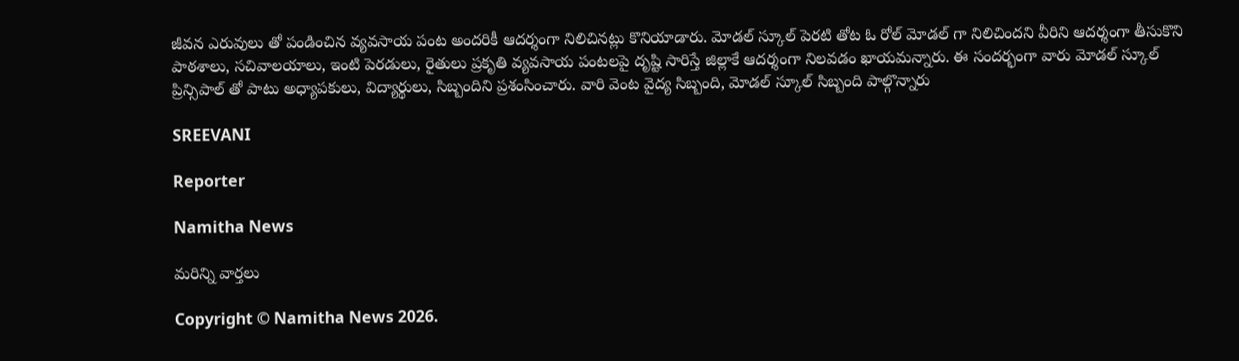జీవన ఎరువులు తో పండించిన వ్యవసాయ పంట అందరికీ ఆదర్శంగా నిలిచినట్లు కొనియాడారు. మోడల్ స్కూల్ పెరటి తోట ఓ రోల్ మోడల్ గా నిలిచిందని వీరిని ఆదర్శంగా తీసుకొని పాఠశాలు, సచివాలయాలు, ఇంటి పెరడులు, రైతులు ప్రకృతి వ్యవసాయ పంటలపై దృష్టి సారిస్తే జిల్లాకే ఆదర్శంగా నిలవడం ఖాయమన్నారు. ఈ సందర్భంగా వారు మోడల్ స్కూల్ ప్రిన్సిపాల్ తో పాటు అధ్యాపకులు, విద్యార్థులు, సిబ్బందిని ప్రశంసించారు. వారి వెంట వైద్య సిబ్బంది, మోడల్ స్కూల్ సిబ్బంది పాల్గొన్నారు

SREEVANI

Reporter

Namitha News

మరిన్ని వార్తలు

Copyright © Namitha News 2026.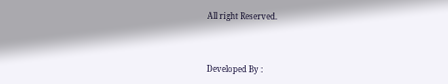All right Reserved.



Developed By :